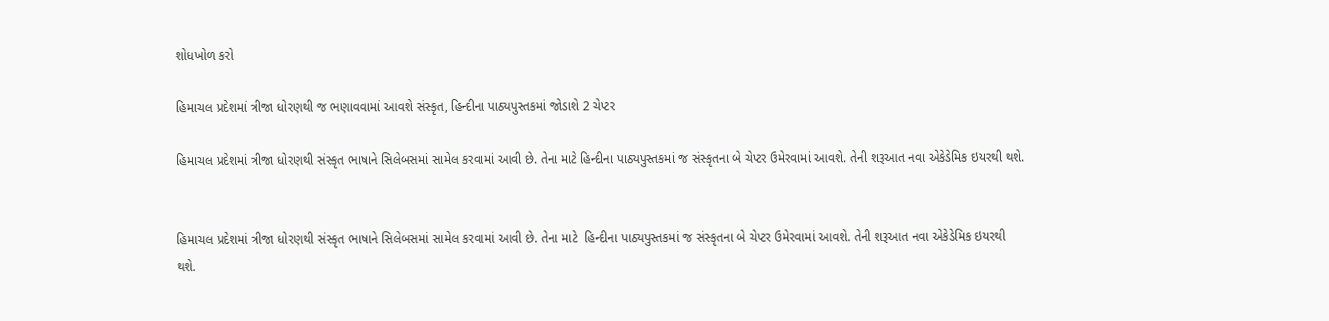શોધખોળ કરો

હિમાચલ પ્રદેશમાં ત્રીજા ધોરણથી જ ભણાવવામાં આવશે સંસ્કૃત, હિન્દીના પાઠ્યપુસ્તકમાં જોડાશે 2 ચેપ્ટર

હિમાચલ પ્રદેશમાં ત્રીજા ધોરણથી સંસ્કૃત ભાષાને સિલેબસમાં સામેલ કરવામાં આવી છે. તેના માટે હિન્દીના પાઠ્યપુસ્તકમાં જ સંસ્કૃતના બે ચેપ્ટર ઉમેરવામાં આવશે. તેની શરૂઆત નવા એકેડેમિક ઇયરથી થશે.


હિમાચલ પ્રદેશમાં ત્રીજા ધોરણથી સંસ્કૃત ભાષાને સિલેબસમાં સામેલ કરવામાં આવી છે. તેના માટે  હિન્દીના પાઠ્યપુસ્તકમાં જ સંસ્કૃતના બે ચેપ્ટર ઉમેરવામાં આવશે. તેની શરૂઆત નવા એકેડેમિક ઇયરથી થશે.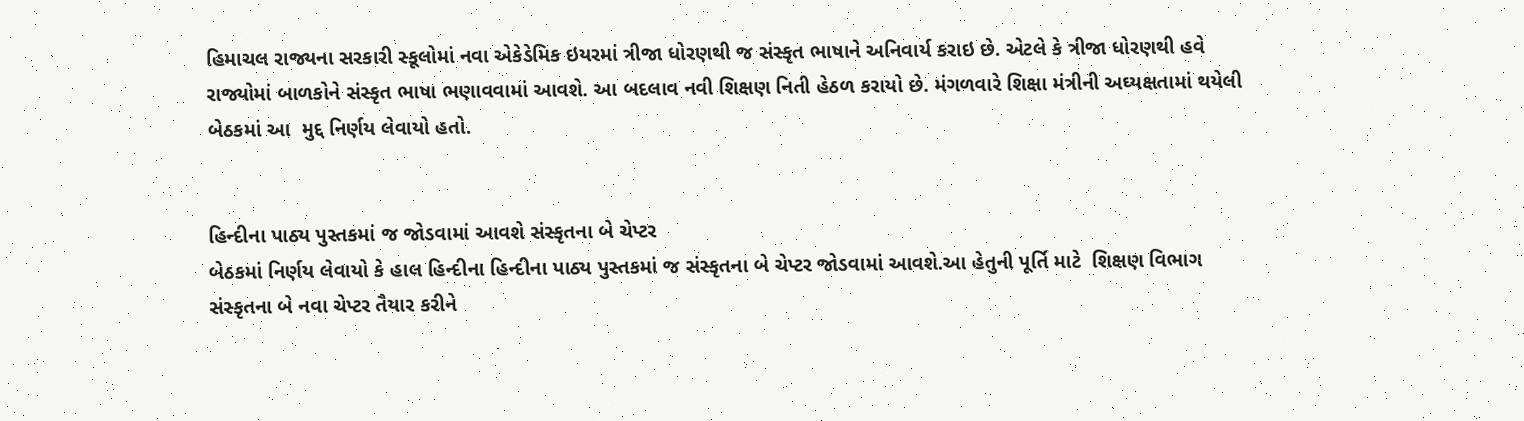હિમાચલ રાજ્યના સરકારી સ્કૂલોમાં નવા એકેડેમિક ઇયરમાં ત્રીજા ધોરણથી જ સંસ્કૃત ભાષાને અનિવાર્ય કરાઇ છે. એટલે કે ત્રીજા ધોરણથી હવે રાજ્યોમાં બાળકોને સંસ્કૃત ભાષા ભણાવવામાં આવશે. આ બદલાવ નવી શિક્ષણ નિતી હેઠળ કરાયો છે. મંગળવારે શિક્ષા મંત્રીની અઘ્યક્ષતામાં થયેલી બેઠકમાં આ  મુદ્દ નિર્ણય લેવાયો હતો.


હિન્દીના પાઠ્ય પુસ્તકમાં જ જોડવામાં આવશે સંસ્કૃતના બે ચેપ્ટર
બેઠકમાં નિર્ણય લેવાયો કે હાલ હિન્દીના હિન્દીના પાઠ્ય પુસ્તકમાં જ સંસ્કૃતના બે ચેપ્ટર જોડવામાં આવશે.આ હેતુની પૂર્તિ માટે  શિક્ષણ વિભાગ સંસ્કૃતના બે નવા ચેપ્ટર તૈયાર કરીને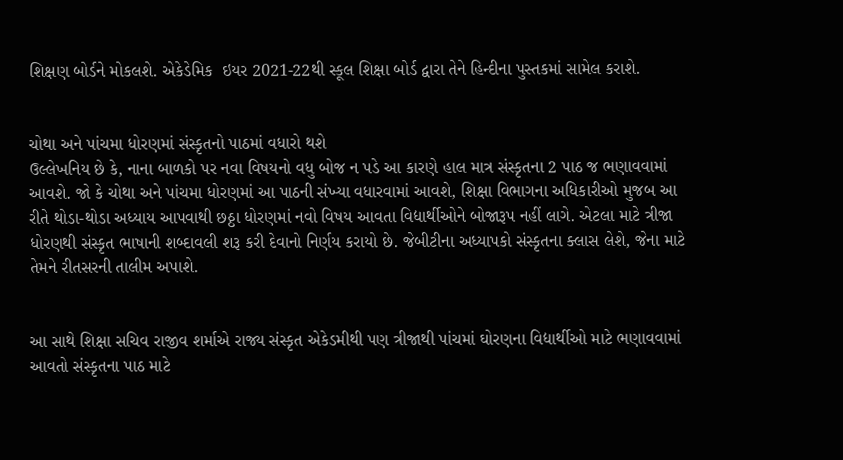શિક્ષણ બોર્ડને મોકલશે. એકેડેમિક  ઇયર 2021-22થી સ્કૂલ શિક્ષા બોર્ડ દ્વારા તેને હિન્દીના પુસ્તકમાં સામેલ કરાશે.


ચોથા અને પાંચમા ધોરણમાં સંસ્કૃતનો પાઠમાં વધારો થશે
ઉલ્લેખનિય છે કે, નાના બાળકો પર નવા વિષયનો વધુ બોજ ન પડે આ કારણે હાલ માત્ર સંસ્કૃતના 2 પાઠ જ ભણાવવામાં આવશે. જો કે ચોથા અને પાંચમા ધોરણમાં આ પાઠની સંખ્યા વધારવામાં આવશે, શિક્ષા વિભાગના અધિકારીઓ મુજબ આ રીતે થોડા-થોડા અધ્યાય આપવાથી છઠ્ઠા ધોરણમાં નવો વિષય આવતા વિદ્યાર્થીઓને બોજારૂપ નહીં લાગે. એટલા માટે ત્રીજા ધોરણથી સંસ્કૃત ભાષાની શબ્દાવલી શરૂ કરી દેવાનો નિર્ણય કરાયો છે. જેબીટીના અધ્યાપકો સંસ્કૃતના ક્લાસ લેશે, જેના માટે તેમને રીતસરની તાલીમ અપાશે.


આ સાથે શિક્ષા સચિવ રાજીવ શર્માએ રાજ્ય સંસ્કૃત એકેડમીથી પણ ત્રીજાથી પાંચમાં ઘોરણના વિદ્યાર્થીઓ માટે ભણાવવામાં આવતો સંસ્કૃતના પાઠ માટે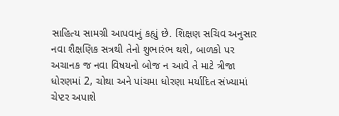સાહિત્ય સામગ્રી આપવાનું કહ્યું છે. શિક્ષણ સચિવ અનુસાર નવા શૈક્ષણિક સત્રથી તેનો શુભારંભ થશે, બાળકો પર અચાનક જ નવા વિષયનો બોજ ન આવે તે માટે ત્રીજા ધોરણમાં 2, ચોથા અને પાંચમા ધોરણા મર્યાદિત સંખ્યામાં ચેપ્ટર અપાશે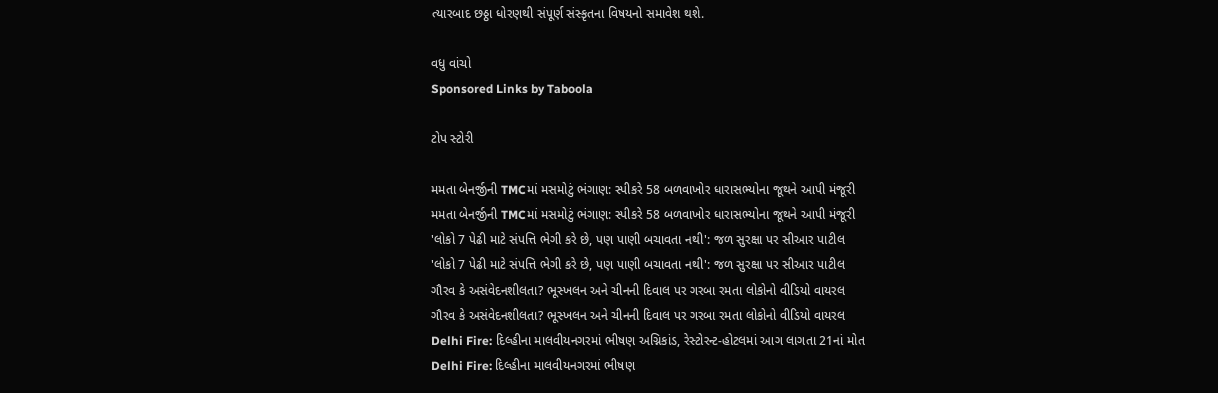ત્યારબાદ છઠ્ઠા ધોરણથી સંપૂર્ણ સંસ્કૃતના વિષયનો સમાવેશ થશે.

વધુ વાંચો
Sponsored Links by Taboola

ટોપ સ્ટોરી

મમતા બેનર્જીની TMCમાં મસમોટું ભંગાણ: સ્પીકરે 58 બળવાખોર ધારાસભ્યોના જૂથને આપી મંજૂરી
મમતા બેનર્જીની TMCમાં મસમોટું ભંગાણ: સ્પીકરે 58 બળવાખોર ધારાસભ્યોના જૂથને આપી મંજૂરી
'લોકો 7 પેઢી માટે સંપત્તિ ભેગી કરે છે, પણ પાણી બચાવતા નથી': જળ સુરક્ષા પર સીઆર પાટીલ
'લોકો 7 પેઢી માટે સંપત્તિ ભેગી કરે છે, પણ પાણી બચાવતા નથી': જળ સુરક્ષા પર સીઆર પાટીલ
ગૌરવ કે અસંવેદનશીલતા? ભૂસ્ખલન અને ચીનની દિવાલ પર ગરબા રમતા લોકોનો વીડિયો વાયરલ
ગૌરવ કે અસંવેદનશીલતા? ભૂસ્ખલન અને ચીનની દિવાલ પર ગરબા રમતા લોકોનો વીડિયો વાયરલ
Delhi Fire: દિલ્હીના માલવીયનગરમાં ભીષણ અગ્નિકાંડ, રેસ્ટોરન્ટ-હોટલમાં આગ લાગતા 21નાં મોત
Delhi Fire: દિલ્હીના માલવીયનગરમાં ભીષણ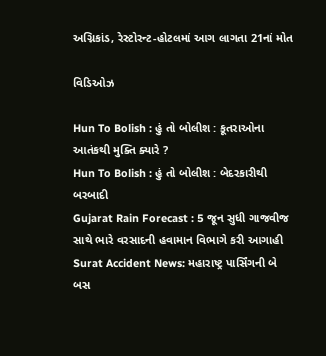અગ્નિકાંડ, રેસ્ટોરન્ટ-હોટલમાં આગ લાગતા 21નાં મોત

વિડિઓઝ

Hun To Bolish : હું તો બોલીશ : કૂતરાઓના આતંકથી મુક્તિ ક્યારે ?
Hun To Bolish : હું તો બોલીશ : બેદરકારીથી બરબાદી
Gujarat Rain Forecast : 5 જૂન સુધી ગાજવીજ સાથે ભારે વરસાદની હવામાન વિભાગે કરી આગાહી
Surat Accident News: મહારાષ્ટ્ર પાર્સિંગની બે બસ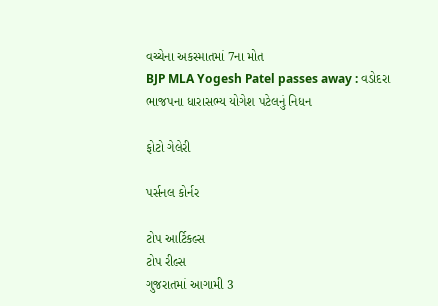વચ્ચેના અકસ્માતમાં 7ના મોત
BJP MLA Yogesh Patel passes away : વડોદરા ભાજપના ધારાસભ્ય યોગેશ પટેલનું નિધન

ફોટો ગેલેરી

પર્સનલ કોર્નર

ટોપ આર્ટિકલ્સ
ટોપ રીલ્સ
ગુજરાતમાં આગામી 3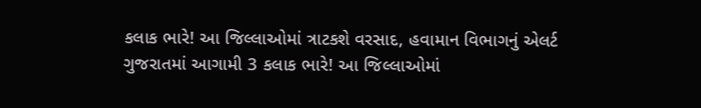કલાક ભારે! આ જિલ્લાઓમાં ત્રાટકશે વરસાદ, હવામાન વિભાગનું એલર્ટ
ગુજરાતમાં આગામી 3 કલાક ભારે! આ જિલ્લાઓમાં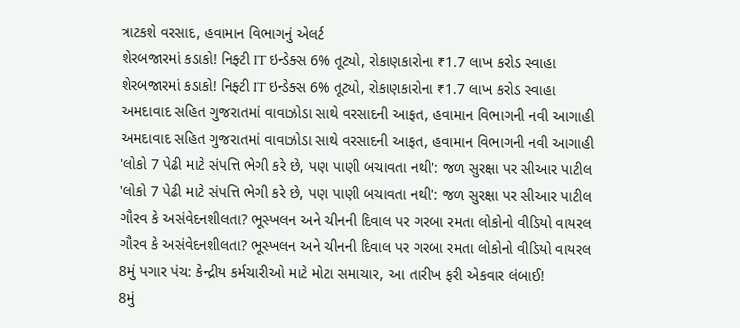ત્રાટકશે વરસાદ, હવામાન વિભાગનું એલર્ટ
શેરબજારમાં કડાકો! નિફ્ટી IT ઇન્ડેક્સ 6% તૂટ્યો, રોકાણકારોના ₹1.7 લાખ કરોડ સ્વાહા
શેરબજારમાં કડાકો! નિફ્ટી IT ઇન્ડેક્સ 6% તૂટ્યો, રોકાણકારોના ₹1.7 લાખ કરોડ સ્વાહા
અમદાવાદ સહિત ગુજરાતમાં વાવાઝોડા સાથે વરસાદની આફત, હવામાન વિભાગની નવી આગાહી
અમદાવાદ સહિત ગુજરાતમાં વાવાઝોડા સાથે વરસાદની આફત, હવામાન વિભાગની નવી આગાહી
'લોકો 7 પેઢી માટે સંપત્તિ ભેગી કરે છે, પણ પાણી બચાવતા નથી': જળ સુરક્ષા પર સીઆર પાટીલ
'લોકો 7 પેઢી માટે સંપત્તિ ભેગી કરે છે, પણ પાણી બચાવતા નથી': જળ સુરક્ષા પર સીઆર પાટીલ
ગૌરવ કે અસંવેદનશીલતા? ભૂસ્ખલન અને ચીનની દિવાલ પર ગરબા રમતા લોકોનો વીડિયો વાયરલ
ગૌરવ કે અસંવેદનશીલતા? ભૂસ્ખલન અને ચીનની દિવાલ પર ગરબા રમતા લોકોનો વીડિયો વાયરલ
8મું પગાર પંચ: કેન્દ્રીય કર્મચારીઓ માટે મોટા સમાચાર, આ તારીખ ફરી એકવાર લંબાઈ!
8મું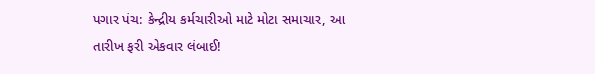પગાર પંચ: કેન્દ્રીય કર્મચારીઓ માટે મોટા સમાચાર, આ તારીખ ફરી એકવાર લંબાઈ!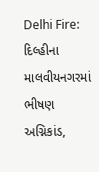Delhi Fire: દિલ્હીના માલવીયનગરમાં ભીષણ અગ્નિકાંડ,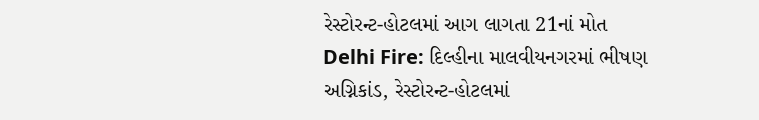રેસ્ટોરન્ટ-હોટલમાં આગ લાગતા 21નાં મોત
Delhi Fire: દિલ્હીના માલવીયનગરમાં ભીષણ અગ્નિકાંડ, રેસ્ટોરન્ટ-હોટલમાં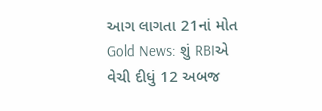આગ લાગતા 21નાં મોત
Gold News: શું RBIએ વેચી દીધું 12 અબજ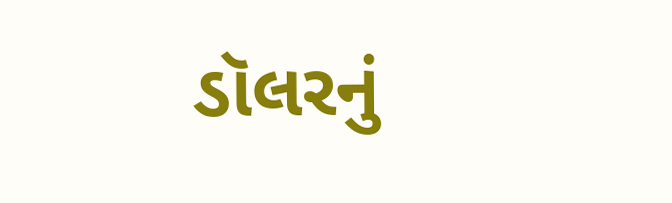ડૉલરનું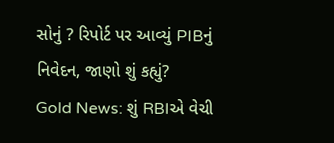સોનું ? રિપોર્ટ પર આવ્યું PIBનું નિવેદન, જાણો શું કહ્યું?
Gold News: શું RBIએ વેચી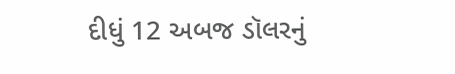દીધું 12 અબજ ડૉલરનું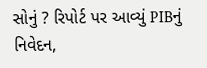સોનું ? રિપોર્ટ પર આવ્યું PIBનું નિવેદન,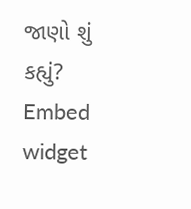જાણો શું કહ્યું?
Embed widget